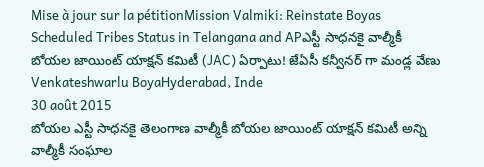Mise à jour sur la pétitionMission Valmiki: Reinstate Boyas Scheduled Tribes Status in Telangana and APఎస్టీ సాధ‌న‌కై వాల్మీకీ బోయ‌ల జాయింట్ యాక్ష‌న్ క‌మిటీ (JAC) ఏర్పాటు! జేఏసీ క‌న్వీన‌ర్ గా మండ్ల‌ వేణు
Venkateshwarlu BoyaHyderabad, Inde
30 août 2015
బోయ‌ల‌ ఎస్టీ సాధ‌న‌కై తెలంగాణ వాల్మీకీ బోయ‌ల జాయింట్ యాక్ష‌న్ క‌మిటీ అన్ని వాల్మీకీ సంఘాల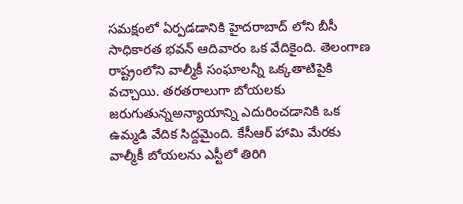స‌మ‌క్షంలో ఏర్ప‌డ‌డానికి హైద‌రాబాద్ లోని బీసీ సాధికార‌త భ‌వ‌న్ ఆదివారం ఒక వేదికైంది. తెలంగాణ రాష్ట్రంలోని వాల్మీకీ సంఘాల‌న్నీ ఒక్క‌తాటిపైకి వ‌చ్చాయి. త‌ర‌త‌రాలుగా బోయ‌ల‌కు జ‌రుగుతున్నఅన్యాయాన్ని ఎదురించ‌డానికి ఒక ఉమ్మ‌డి వేదిక సిద్ద‌మైంది. కేసీఆర్ హామి మేర‌కు వాల్మీకీ బోయ‌ల‌ను ఎస్టీలో తిరిగి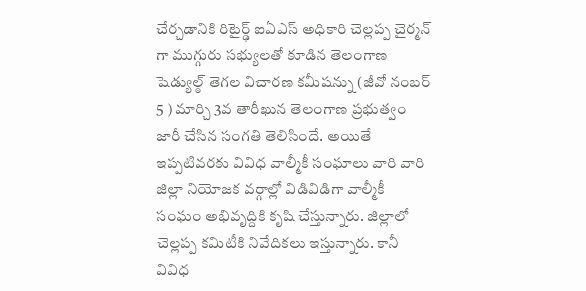చేర్చ‌డానికి రిటైర్ఢ్ ఐఏఎస్ అధికారి చెల్ల‌ప్ప చైర్మ‌న్ గా ముగ్గురు స‌భ్యుల‌తో కూడిన తెలంగాణ షెడ్యుల్ఠ్ తెగల విచార‌ణ క‌మీషన్ను (జీవో నంబ‌ర్ 5 ) మార్చి 3వ తారీఖున‌ తెలంగాణ ప్ర‌భుత్వం జారీ చేసిన సంగ‌తి తెలిసిందే. అయితే ఇప్ప‌టివ‌ర‌కు వివిధ వాల్మీకీ సంఘాలు వారి వారి జిల్లా నియోజ‌క వ‌ర్గాల్లో విడివిడిగా వాల్మీకీ సంఘం అభివృద్దికి కృషి చేస్తున్నారు. జిల్లాలో చెల్ల‌ప్ప క‌మిటీకి నివేదిక‌లు ఇస్తున్నారు. కానీ వివిధ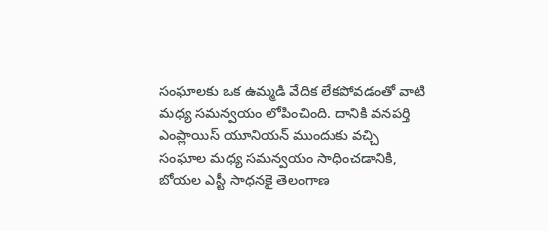సంఘాలకు ఒక ఉమ్మ‌డి వేదిక లేక‌పోవ‌డంతో వాటి మ‌ధ్య స‌మ‌న్వ‌యం లోపించింది. దానికి వ‌న‌ప‌ర్తి ఎంప్లాయిస్ యూనియ‌న్ ముందుకు వ‌చ్చి సంఘాల మ‌ధ్య స‌మ‌న్వ‌యం సాధించ‌డానికి, బోయ‌ల‌ ఎస్టీ సాధ‌న‌కై తెలంగాణ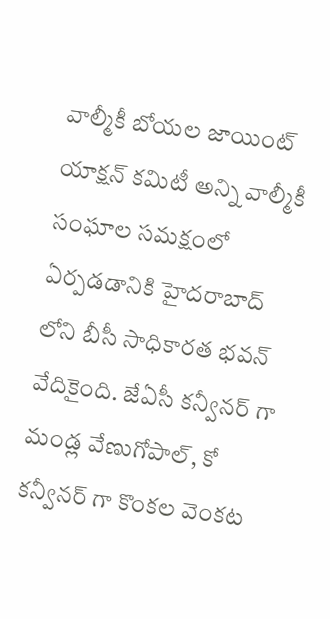వాల్మీకీ బోయ‌ల జాయింట్ యాక్ష‌న్ క‌మిటీ అన్ని వాల్మీకీ సంఘాల స‌మ‌క్షంలో ఏర్ప‌డ‌డానికి హైద‌రాబాద్ లోని బీసీ సాధికార‌త భ‌వ‌న్ వేదికైంది. జేఏసీ క‌న్వీన‌ర్ గా మండ్ల వేణుగోపాల్, కో క‌న్వీన‌ర్ గా కొంక‌ల వెంక‌ట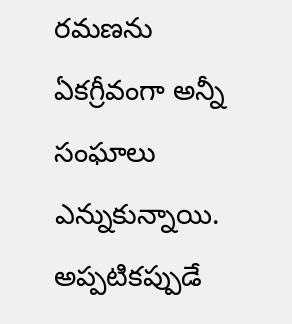ర‌మ‌ణను ఏక‌గ్రీవంగా అన్నీ సంఘాలు ఎన్నుకున్నాయి. అప్ప‌టిక‌ప్పుడే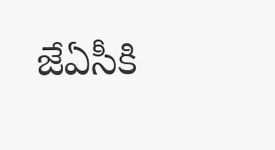జేఏసీకి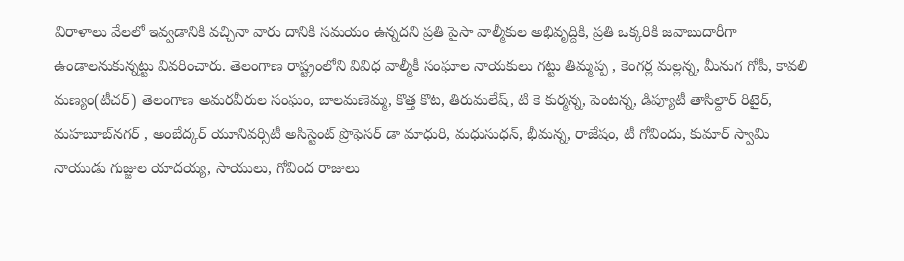విరాళాలు వేల‌లో ఇవ్వ‌డానికి వ‌చ్చినా వారు దానికి స‌మ‌యం ఉన్న‌ద‌ని ప్ర‌తి పైసా వాల్మీకుల అభివృద్దికి, ప్ర‌తి ఒక్క‌రికి జ‌వాబుదారీగా ఉండాల‌నుకున్న‌ట్టు వివ‌రించారు. తెలంగాణ రాష్ట్రంలోని వివిధ వాల్మీకీ సంఘాల నాయ‌కులు గ‌ట్టు తిమ్మ‌ప్ప , కెంగ‌ర్ల మ‌ల్ల‌న్న, మీనుగ గోపీ, కావలి మణ్యం(టీచర్) తెలంగాణ అమరవీరుల సంఘం, బాలమణెమ్మ, కొత్త కొట, తిరుమ‌లేష్, టి కె కుర్మన్న, పెంట‌న్న‌, డిప్యూటీ తాసిల్దార్ రిటైర్, మహబూబ్‌నగర్ , అంబేద్క‌ర్ యూనివ‌ర్సిటీ అసిస్టెంట్ ప్రొఫెస‌ర్ డా మాధురి, మధుసుధ‌న్, భీమ‌న్న‌, రాజేషం, టీ గోవిందు, కుమార్ స్వామి నాయుడు గుజ్జుల యాద‌య్య, సాయులు, గోవింద రాజులు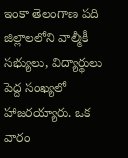ఇంకా తెలంగాణ ప‌ది జిల్లాలలోని వాల్మీకీ స‌భ్యులు, విద్యార్థులు పెద్ద సంఖ్య‌లో హాజ‌ర‌య్యారు. ఒక వారం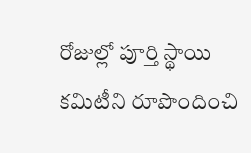రోజుల్లో పూర్తి స్థాయి క‌మిటీని రూపొందించి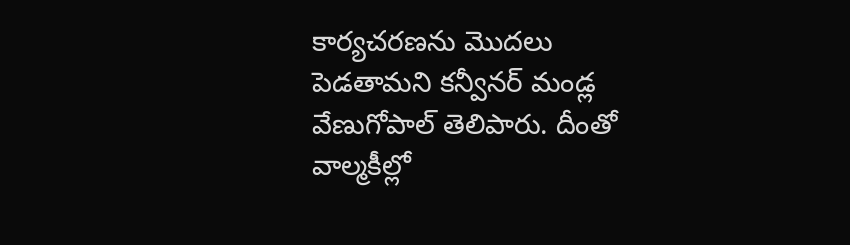కార్య‌చ‌ర‌ణ‌ను మొద‌లు పెడ‌తామ‌ని క‌న్వీన‌ర్ మండ్ల వేణుగోపాల్ తెలిపారు. దీంతో వాల్మ‌కీల్లో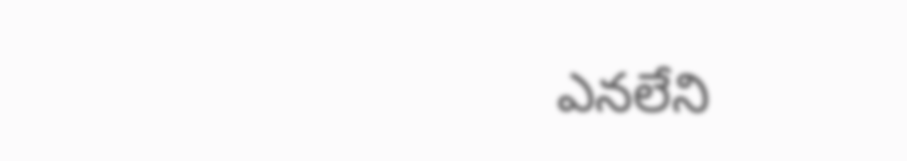ఎన‌లేని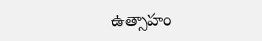ఉత్సాహం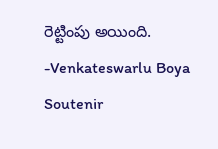రెట్టింపు అయింది. -Venkateswarlu Boya
Soutenir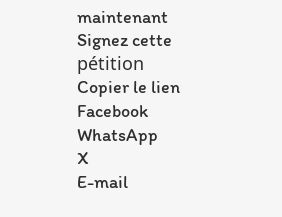maintenant
Signez cette pétition
Copier le lien
Facebook
WhatsApp
X
E-mail